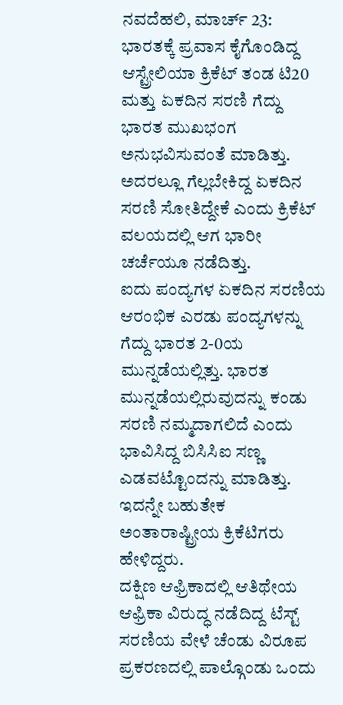ನವದೆಹಲಿ, ಮಾರ್ಚ್ 23: ಭಾರತಕ್ಕೆ ಪ್ರವಾಸ ಕೈಗೊಂಡಿದ್ದ ಆಸ್ಟ್ರೇಲಿಯಾ ಕ್ರಿಕೆಟ್ ತಂಡ ಟಿ20 ಮತ್ತು ಏಕದಿನ ಸರಣಿ ಗೆದ್ದು ಭಾರತ ಮುಖಭಂಗ ಅನುಭವಿಸುವಂತೆ ಮಾಡಿತ್ತು. ಅದರಲ್ಲೂ ಗೆಲ್ಲಬೇಕಿದ್ದ ಏಕದಿನ ಸರಣಿ ಸೋತಿದ್ದೇಕೆ ಎಂದು ಕ್ರಿಕೆಟ್ ವಲಯದಲ್ಲಿ ಆಗ ಭಾರೀ ಚರ್ಚೆಯೂ ನಡೆದಿತ್ತು.
ಐದು ಪಂದ್ಯಗಳ ಏಕದಿನ ಸರಣಿಯ ಆರಂಭಿಕ ಎರಡು ಪಂದ್ಯಗಳನ್ನು ಗೆದ್ದು ಭಾರತ 2-0ಯ ಮುನ್ನಡೆಯಲ್ಲಿತ್ತು. ಭಾರತ ಮುನ್ನಡೆಯಲ್ಲಿರುವುದನ್ನು ಕಂಡು ಸರಣಿ ನಮ್ಮದಾಗಲಿದೆ ಎಂದು ಭಾವಿಸಿದ್ದ ಬಿಸಿಸಿಐ ಸಣ್ಣ ಎಡವಟ್ಟೊಂದನ್ನು ಮಾಡಿತ್ತು. ಇದನ್ನೇ ಬಹುತೇಕ ಅಂತಾರಾಷ್ಟ್ರೀಯ ಕ್ರಿಕೆಟಿಗರು ಹೇಳಿದ್ದರು.
ದಕ್ಷಿಣ ಆಫ್ರಿಕಾದಲ್ಲಿ ಆತಿಥೇಯ ಆಫ್ರಿಕಾ ವಿರುದ್ಧ ನಡೆದಿದ್ದ ಟೆಸ್ಟ್ ಸರಣಿಯ ವೇಳೆ ಚೆಂಡು ವಿರೂಪ ಪ್ರಕರಣದಲ್ಲಿ ಪಾಲ್ಗೊಂಡು ಒಂದು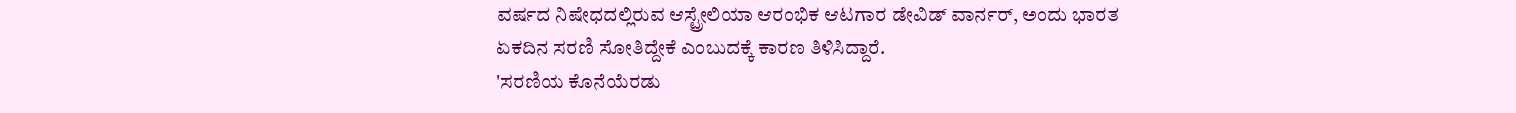ವರ್ಷದ ನಿಷೇಧದಲ್ಲಿರುವ ಆಸ್ಟ್ರೇಲಿಯಾ ಆರಂಭಿಕ ಆಟಗಾರ ಡೇವಿಡ್ ವಾರ್ನರ್, ಅಂದು ಭಾರತ ಏಕದಿನ ಸರಣಿ ಸೋತಿದ್ದೇಕೆ ಎಂಬುದಕ್ಕೆ ಕಾರಣ ತಿಳಿಸಿದ್ದಾರೆ.
'ಸರಣಿಯ ಕೊನೆಯೆರಡು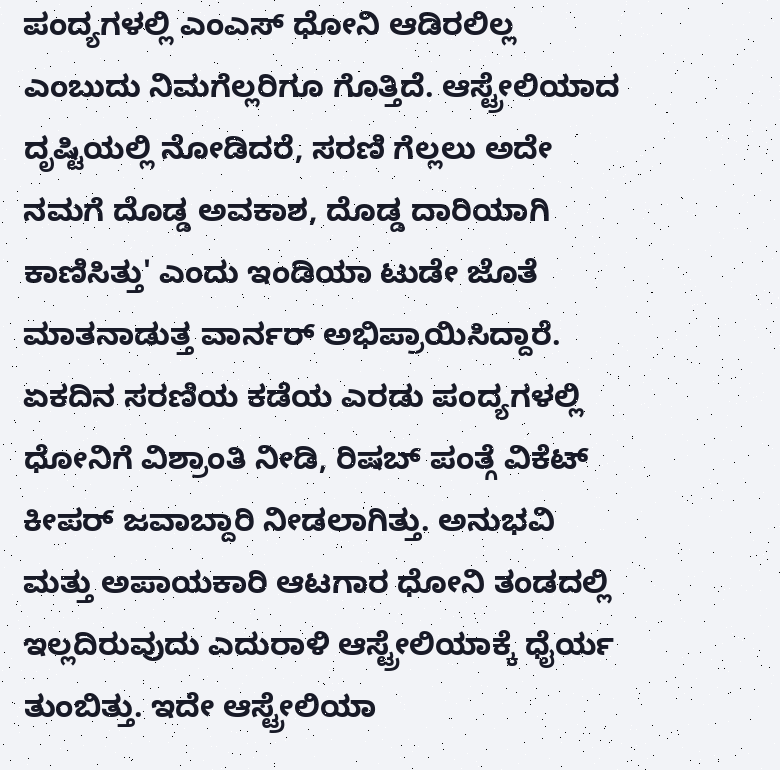ಪಂದ್ಯಗಳಲ್ಲಿ ಎಂಎಸ್ ಧೋನಿ ಆಡಿರಲಿಲ್ಲ ಎಂಬುದು ನಿಮಗೆಲ್ಲರಿಗೂ ಗೊತ್ತಿದೆ. ಆಸ್ಟ್ರೇಲಿಯಾದ ದೃಷ್ಟಿಯಲ್ಲಿ ನೋಡಿದರೆ, ಸರಣಿ ಗೆಲ್ಲಲು ಅದೇ ನಮಗೆ ದೊಡ್ಡ ಅವಕಾಶ, ದೊಡ್ಡ ದಾರಿಯಾಗಿ ಕಾಣಿಸಿತ್ತು' ಎಂದು ಇಂಡಿಯಾ ಟುಡೇ ಜೊತೆ ಮಾತನಾಡುತ್ತ ವಾರ್ನರ್ ಅಭಿಪ್ರಾಯಿಸಿದ್ದಾರೆ.
ಏಕದಿನ ಸರಣಿಯ ಕಡೆಯ ಎರಡು ಪಂದ್ಯಗಳಲ್ಲಿ ಧೋನಿಗೆ ವಿಶ್ರಾಂತಿ ನೀಡಿ, ರಿಷಬ್ ಪಂತ್ಗೆ ವಿಕೆಟ್ ಕೀಪರ್ ಜವಾಬ್ದಾರಿ ನೀಡಲಾಗಿತ್ತು. ಅನುಭವಿ ಮತ್ತು ಅಪಾಯಕಾರಿ ಆಟಗಾರ ಧೋನಿ ತಂಡದಲ್ಲಿ ಇಲ್ಲದಿರುವುದು ಎದುರಾಳಿ ಆಸ್ಟ್ರೇಲಿಯಾಕ್ಕೆ ಧೈರ್ಯ ತುಂಬಿತ್ತು. ಇದೇ ಆಸ್ಟ್ರೇಲಿಯಾ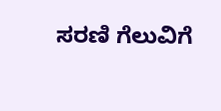ಸರಣಿ ಗೆಲುವಿಗೆ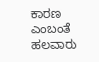ಕಾರಣ ಎಂಬಂತೆ ಹಲವಾರು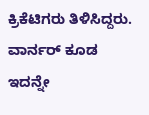ಕ್ರಿಕೆಟಿಗರು ತಿಳಿಸಿದ್ದರು. ವಾರ್ನರ್ ಕೂಡ ಇದನ್ನೇ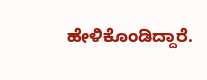ಹೇಳಿಕೊಂಡಿದ್ದಾರೆ.